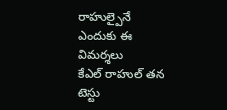రాహుల్పైనే ఎందుకు ఈ విమర్శలు
కేఎల్ రాహుల్ తన టెస్టు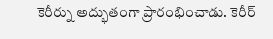కెరీర్ను అద్భుతంగా ప్రారంభించాడు. కెరీర్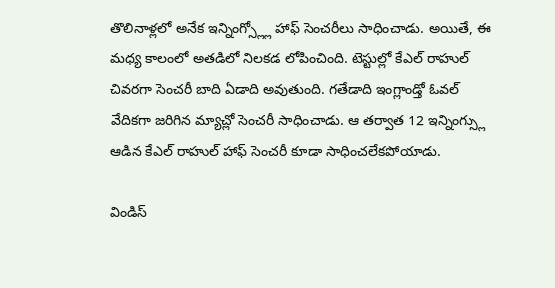తొలినాళ్లలో అనేక ఇన్నింగ్స్ల్లో హాఫ్ సెంచరీలు సాధించాడు. అయితే, ఈ మధ్య కాలంలో అతడిలో నిలకడ లోపించింది. టెస్టుల్లో కేఎల్ రాహుల్ చివరగా సెంచరీ బాది ఏడాది అవుతుంది. గతేడాది ఇంగ్లాండ్తో ఓవల్ వేదికగా జరిగిన మ్యాచ్లో సెంచరీ సాధించాడు. ఆ తర్వాత 12 ఇన్నింగ్స్లు ఆడిన కేఎల్ రాహుల్ హాఫ్ సెంచరీ కూడా సాధించలేకపోయాడు.

విండిస్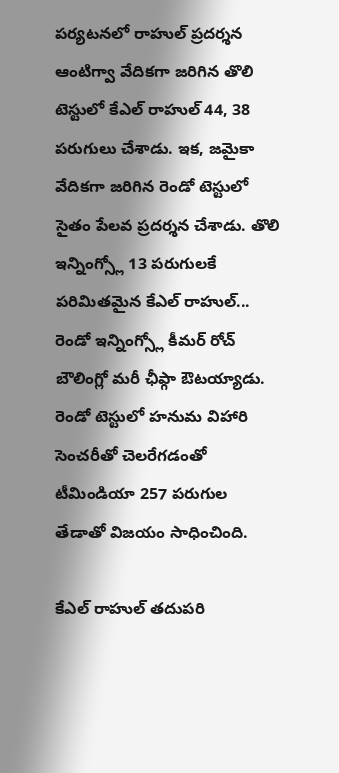పర్యటనలో రాహుల్ ప్రదర్శన
ఆంటిగ్వా వేదికగా జరిగిన తొలి టెస్టులో కేఎల్ రాహుల్ 44, 38 పరుగులు చేశాడు. ఇక, జమైకా వేదికగా జరిగిన రెండో టెస్టులో సైతం పేలవ ప్రదర్శన చేశాడు. తొలి ఇన్నింగ్స్లో 13 పరుగులకే పరిమితమైన కేఎల్ రాహుల్... రెండో ఇన్నింగ్స్లో కీమర్ రోచ్ బౌలింగ్లో మరీ ఛీఫ్గా ఔటయ్యాడు. రెండో టెస్టులో హనుమ విహారి సెంచరీతో చెలరేగడంతో టీమిండియా 257 పరుగుల తేడాతో విజయం సాధించింది.

కేఎల్ రాహుల్ తదుపరి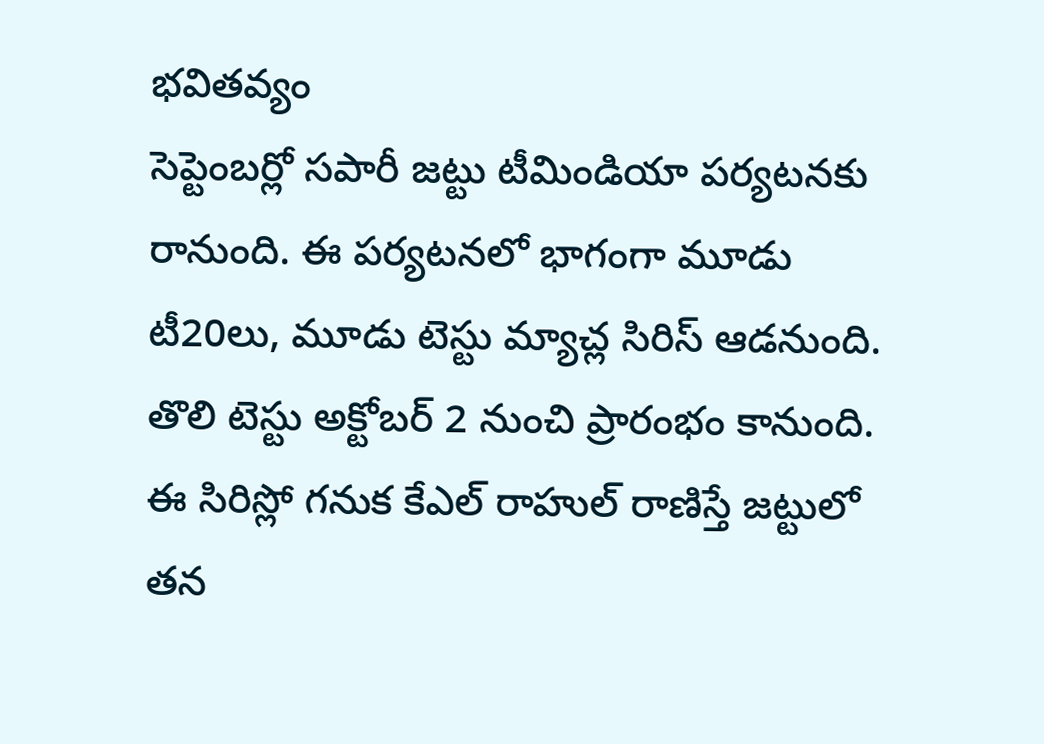భవితవ్యం
సెప్టెంబర్లో సపారీ జట్టు టీమిండియా పర్యటనకు రానుంది. ఈ పర్యటనలో భాగంగా మూడు టీ20లు, మూడు టెస్టు మ్యాచ్ల సిరిస్ ఆడనుంది. తొలి టెస్టు అక్టోబర్ 2 నుంచి ప్రారంభం కానుంది. ఈ సిరిస్లో గనుక కేఎల్ రాహుల్ రాణిస్తే జట్టులో తన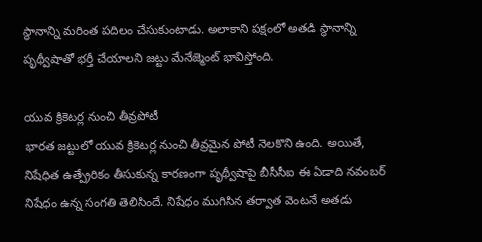స్థానాన్ని మరింత పదిలం చేసుకుంటాడు. అలాకాని పక్షంలో అతడి స్థానాన్ని పృథ్వీషాతో భర్తీ చేయాలని జట్టు మేనేజ్మెంట్ భావిస్తోంది.

యువ క్రికెటర్ల నుంచి తీవ్రపోటీ
భారత జట్టులో యువ క్రికెటర్ల నుంచి తీవ్రమైన పోటీ నెలకొని ఉంది. అయితే, నిషేధిత ఉత్ప్రేరికం తీసుకున్న కారణంగా పృథ్వీషాపై బీసీసీఐ ఈ ఏడాది నవంబర్ నిషేధం ఉన్న సంగతి తెలిసిందే. నిషేధం ముగిసిన తర్వాత వెంటనే అతడు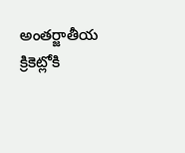అంతర్జాతీయ క్రికెట్లోకి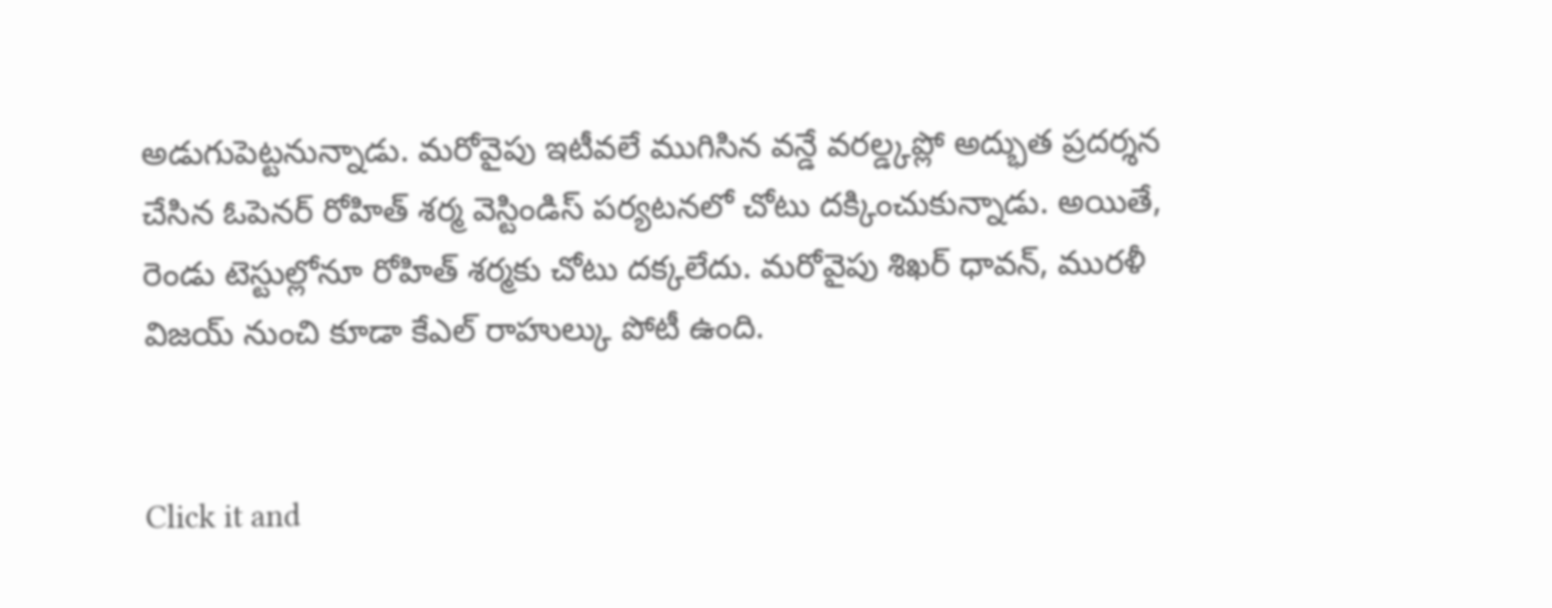అడుగుపెట్టనున్నాడు. మరోవైపు ఇటీవలే ముగిసిన వన్డే వరల్డ్కప్లో అద్భుత ప్రదర్శన చేసిన ఓపెనర్ రోహిత్ శర్మ వెస్టిండిస్ పర్యటనలో చోటు దక్కించుకున్నాడు. అయితే, రెండు టెస్టుల్లోనూ రోహిత్ శర్మకు చోటు దక్కలేదు. మరోవైపు శిఖర్ ధావన్, మురళీ విజయ్ నుంచి కూడా కేఎల్ రాహుల్కు పోటీ ఉంది.


Click it and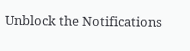Unblock the Notifications